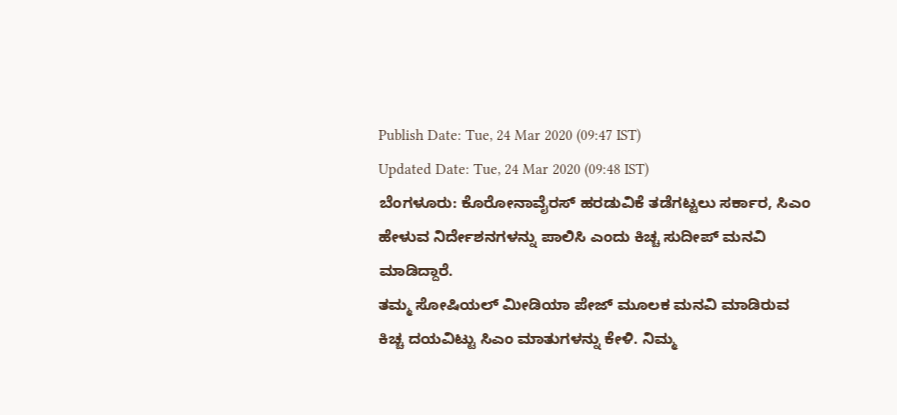Publish Date: Tue, 24 Mar 2020 (09:47 IST)
Updated Date: Tue, 24 Mar 2020 (09:48 IST)
ಬೆಂಗಳೂರು: ಕೊರೋನಾವೈರಸ್ ಹರಡುವಿಕೆ ತಡೆಗಟ್ಟಲು ಸರ್ಕಾರ, ಸಿಎಂ ಹೇಳುವ ನಿರ್ದೇಶನಗಳನ್ನು ಪಾಲಿಸಿ ಎಂದು ಕಿಚ್ಚ ಸುದೀಪ್ ಮನವಿ ಮಾಡಿದ್ದಾರೆ.
ತಮ್ಮ ಸೋಷಿಯಲ್ ಮೀಡಿಯಾ ಪೇಜ್ ಮೂಲಕ ಮನವಿ ಮಾಡಿರುವ ಕಿಚ್ಚ ದಯವಿಟ್ಟು ಸಿಎಂ ಮಾತುಗಳನ್ನು ಕೇಳಿ. ನಿಮ್ಮ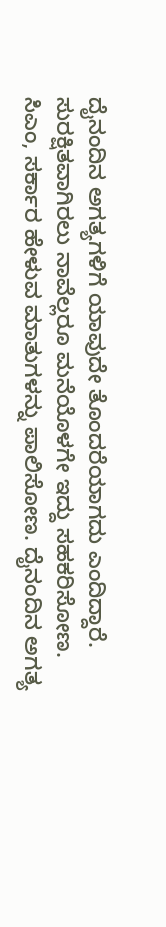ದೈನಂದಿನ ಅಗತ್ಯಗಳಿಗೆ ಯಾವುದೇ ತೊಂದರೆಯಾಗದು ಎಂದಿದ್ದಾರೆ.
ಸುರಕ್ಷಿತವಾಗಿರಲು ನಾವೆಲ್ಲರೂ ಮನೆಯೊಳಗೇ ಇದ್ದು ಸಹಕರಿಸೋಣ. ಸಿಎಂ, ಸರ್ಕಾರ ಹೇಳುವ ಮಾತುಗಳನ್ನು ಪಾಲಿಸೋಣ. ದೈನಂದಿನ ಅಗತ್ಯ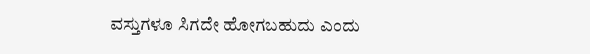ವಸ್ತುಗಳೂ ಸಿಗದೇ ಹೋಗಬಹುದು ಎಂದು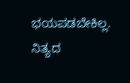ಭಯಪಡಬೇಕಿಲ್ಲ. ನಿತ್ಯದ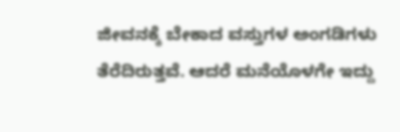ಜೀವನಕ್ಕೆ ಬೇಕಾದ ವಸ್ತುಗಳ ಅಂಗಡಿಗಳು ತೆರೆದಿರುತ್ತವೆ. ಆದರೆ ಮನೆಯೊಳಗೇ ಇದ್ದು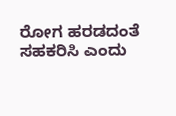ರೋಗ ಹರಡದಂತೆ ಸಹಕರಿಸಿ ಎಂದು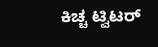ಕಿಚ್ಚ ಟ್ವಿಟರ್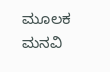ಮೂಲಕ ಮನವಿ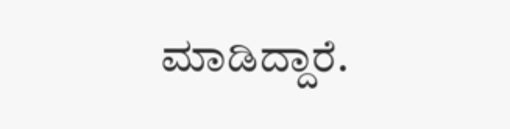ಮಾಡಿದ್ದಾರೆ.